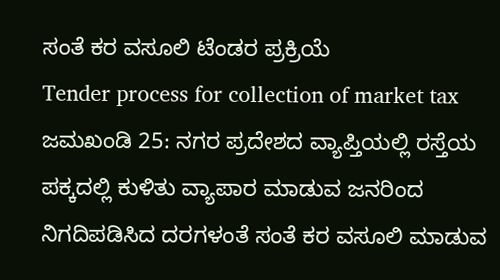ಸಂತೆ ಕರ ವಸೂಲಿ ಟೆಂಡರ ಪ್ರಕ್ರಿಯೆ
Tender process for collection of market tax
ಜಮಖಂಡಿ 25: ನಗರ ಪ್ರದೇಶದ ವ್ಯಾಪ್ತಿಯಲ್ಲಿ ರಸ್ತೆಯ ಪಕ್ಕದಲ್ಲಿ ಕುಳಿತು ವ್ಯಾಪಾರ ಮಾಡುವ ಜನರಿಂದ ನಿಗದಿಪಡಿಸಿದ ದರಗಳಂತೆ ಸಂತೆ ಕರ ವಸೂಲಿ ಮಾಡುವ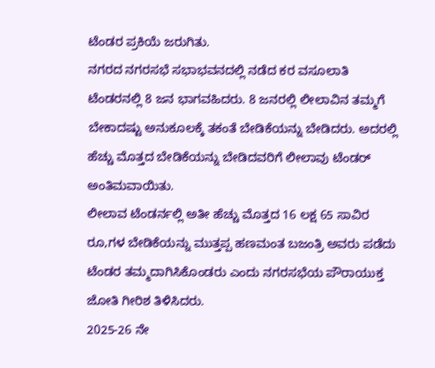ಟೆಂಡರ ಪ್ರಕಿಯೆ ಜರುಗಿತು.
ನಗರದ ನಗರಸಭೆ ಸಭಾಭವನದಲ್ಲಿ ನಡೆದ ಕರ ವಸೂಲಾತಿ ಟೆಂಡರನಲ್ಲಿ 8 ಜನ ಭಾಗವಹಿದರು. 8 ಜನರಲ್ಲಿ ಲೀಲಾವಿನ ತಮ್ಮಗೆ ಬೇಕಾದಷ್ಟು ಅನುಕೂಲಕ್ಕೆ ತಕಂತೆ ಬೇಡಿಕೆಯನ್ನು ಬೇಡಿದರು. ಅದರಲ್ಲಿ ಹೆಚ್ಚು ಮೊತ್ತದ ಬೇಡಿಕೆಯನ್ನು ಬೇಡಿದವರಿಗೆ ಲೀಲಾವು ಟೆಂಡರ್ ಅಂತಿಮವಾಯಿತು.
ಲೀಲಾವ ಟೆಂಡರ್ನಲ್ಲಿ ಅತೀ ಹೆಚ್ಚು ಮೊತ್ತದ 16 ಲಕ್ಷ 65 ಸಾವಿರ ರೂ,ಗಳ ಬೇಡಿಕೆಯನ್ನು ಮುತ್ತಪ್ಪ ಹಣಮಂತ ಬಜಂತ್ರಿ ಅವರು ಪಡೆದು ಟೆಂಡರ ತಮ್ಮದಾಗಿಸಿಕೊಂಡರು ಎಂದು ನಗರಸಭೆಯ ಪೌರಾಯುಕ್ತ ಜೋತಿ ಗೀರಿಶ ತಿಳಿಸಿದರು.
2025-26 ನೇ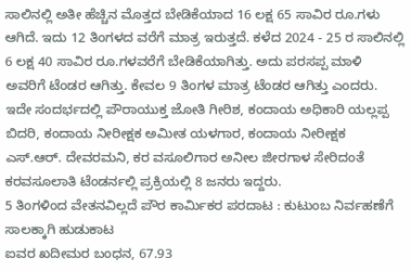ಸಾಲಿನಲ್ಲಿ ಅತೀ ಹೆಚ್ಚಿನ ಮೊತ್ತದ ಬೇಡಿಕೆಯಾದ 16 ಲಕ್ಷ 65 ಸಾವಿರ ರೂ.ಗಳು ಆಗಿದೆ. ಇದು 12 ತಿಂಗಳದ ವರೆಗೆ ಮಾತ್ರ ಇರುತ್ತದೆ. ಕಳೆದ 2024 - 25 ರ ಸಾಲಿನಲ್ಲಿ 6 ಲಕ್ಷ 40 ಸಾವಿರ ರೂ.ಗಳವರೆಗೆ ಬೇಡಿಕೆಯಾಗಿತ್ತು. ಅದು ಪರಸಪ್ಪ ಮಾಳಿ ಅವರಿಗೆ ಟೆಂಡರ ಆಗಿತ್ತು. ಕೇವಲ 9 ತಿಂಗಳ ಮಾತ್ರ ಟೆಂಡರ ಆಗಿತ್ತು ಎಂದರು.
ಇದೇ ಸಂದರ್ಭದಲ್ಲಿ ಪೌರಾಯುಕ್ತ ಜೋತಿ ಗೀರಿಶ, ಕಂದಾಯ ಅಧಿಕಾರಿ ಯಲ್ಲಪ್ಪ ಬಿದರಿ, ಕಂದಾಯ ನೀರೀಕ್ಷಕ ಅಮೀತ ಯಳಗಾರ, ಕಂದಾಯ ನೀರೀಕ್ಷಕ ಎಸ್.ಆರ್. ದೇವರಮನಿ, ಕರ ವಸೂಲಿಗಾರ ಅನೀಲ ಜೀರಗಾಳ ಸೇರಿದಂತೆ ಕರವಸೂಲಾತಿ ಟೆಂಡರ್ನಲ್ಲಿ ಪ್ರಕ್ರಿಯಲ್ಲಿ 8 ಜನರು ಇದ್ದರು.
5 ತಿಂಗಳಿಂದ ವೇತನವಿಲ್ಲದೆ ಪೌರ ಕಾರ್ಮಿಕರ ಪರದಾಟ : ಕುಟುಂಬ ನಿರ್ವಹಣೆಗೆ ಸಾಲಕ್ಕಾಗಿ ಹುಡುಕಾಟ
ಐವರ ಖದೀಮರ ಬಂಧನ, 67.93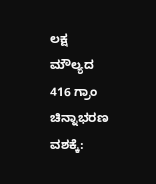ಲಕ್ಷ ಮೌಲ್ಯದ 416 ಗ್ರಾಂ ಚಿನ್ನಾಭರಣ ವಶಕ್ಕೆ: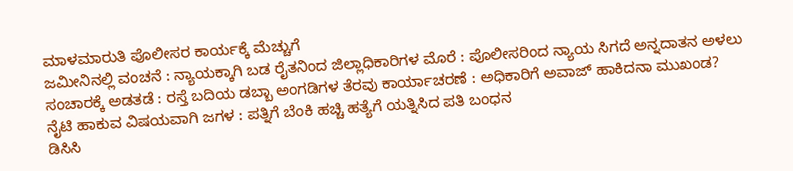ಮಾಳಮಾರುತಿ ಪೊಲೀಸರ ಕಾರ್ಯಕ್ಕೆ ಮೆಚ್ಚುಗೆ
ಜಮೀನಿನಲ್ಲಿ ವಂಚನೆ : ನ್ಯಾಯಕ್ಕಾಗಿ ಬಡ ರೈತನಿಂದ ಜಿಲ್ಲಾಧಿಕಾರಿಗಳ ಮೊರೆ : ಪೊಲೀಸರಿಂದ ನ್ಯಾಯ ಸಿಗದೆ ಅನ್ನದಾತನ ಅಳಲು
ಸಂಚಾರಕ್ಕೆ ಅಡತಡೆ : ರಸ್ತೆ ಬದಿಯ ಡಬ್ಬಾ ಅಂಗಡಿಗಳ ತೆರವು ಕಾರ್ಯಾಚರಣೆ : ಅಧಿಕಾರಿಗೆ ಅವಾಜ್ ಹಾಕಿದನಾ ಮುಖಂಡ?
ನೈಟಿ ಹಾಕುವ ವಿಷಯವಾಗಿ ಜಗಳ : ಪತ್ನಿಗೆ ಬೆಂಕಿ ಹಚ್ಚಿ ಹತ್ಯೆಗೆ ಯತ್ನಿಸಿದ ಪತಿ ಬಂಧನ
ಡಿಸಿಸಿ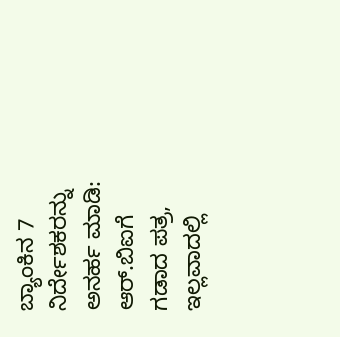ಬ್ಯಾಂಕಿನ 7 ನಿರ್ದೇಶಕರನ್ನು ಅನರ್ಹ ಮಾಡಿ: ಆರ್.ಬಿಐಗೆ ಗಡಾದ ಪತ್ರ, ಇಲ್ಲವಾದಲ್ಲಿ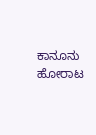ಕಾನೂನು ಹೋರಾಟ